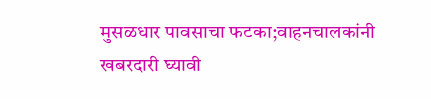मुसळधार पावसाचा फटका;वाहनचालकांनी खबरदारी घ्यावी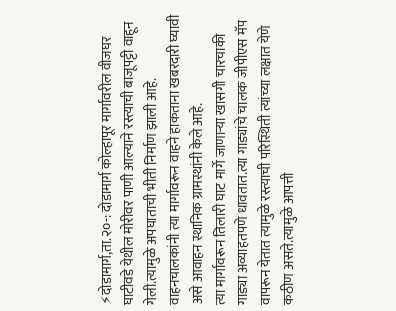⚡दोडामार्ग,ता.२०-: दोडामार्ग कोल्हापूर मार्गावरील वीजघर घाटीवडे येथील मोरीवर पाणी आल्याने रस्त्याची बाजूपट्टी वाहून गेली.त्यामुळे अपघाताची भीती निर्माण झाली आहे. वाहनचालकांनी त्या मार्गावरून वाहने हाकताना खबरदारी घ्यावी असे आवाहन स्थानिक ग्रामस्थांनी केले आहे.
त्या मार्गावरून तिलारी घाट मार्गे जाणाऱ्या खासगी चारचाकी गाड्या अव्याहतपणे धावतात.त्या गाड्यांचे चालक जीपीएस मॅप वापरून येतात त्यामुळे रस्त्याची परिस्थिती त्यांच्या लक्षात येणे कठीण असते.त्यामुळे आपत्ती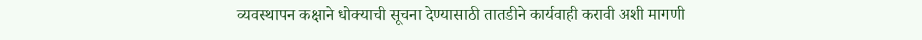व्यवस्थापन कक्षाने धोक्याची सूचना देण्यासाठी तातडीने कार्यवाही करावी अशी मागणी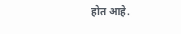होत आहे.